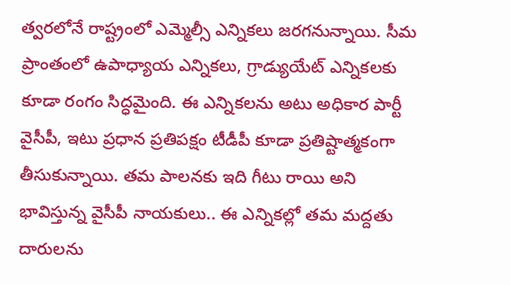త్వరలోనే రాష్ట్రంలో ఎమ్మెల్సీ ఎన్నికలు జరగనున్నాయి. సీమ ప్రాంతంలో ఉపాధ్యాయ ఎన్నికలు, గ్రాడ్యుయేట్ ఎన్నికలకు కూడా రంగం సిద్ధమైంది. ఈ ఎన్నికలను అటు అధికార పార్టీ వైసీపీ, ఇటు ప్రధాన ప్రతిపక్షం టీడీపీ కూడా ప్రతిష్టాత్మకంగా తీసుకున్నాయి. తమ పాలనకు ఇది గీటు రాయి అని భావిస్తున్న వైసీపీ నాయకులు.. ఈ ఎన్నికల్లో తమ మద్దతు దారులను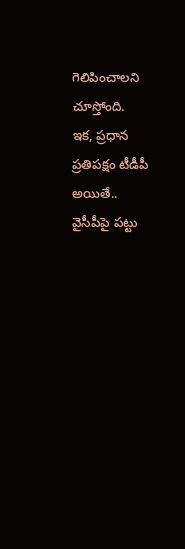గెలిపించాలని చూస్తోంది.
ఇక, ప్రధాన ప్రతిపక్షం టీడీపీ అయితే.. వైసీపీపై పట్టు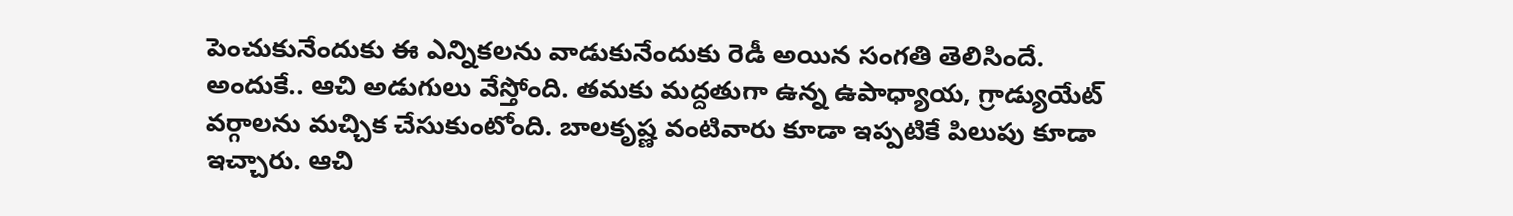పెంచుకునేందుకు ఈ ఎన్నికలను వాడుకునేందుకు రెడీ అయిన సంగతి తెలిసిందే. అందుకే.. ఆచి అడుగులు వేస్తోంది. తమకు మద్దతుగా ఉన్న ఉపాధ్యాయ, గ్రాడ్యుయేట్ వర్గాలను మచ్చిక చేసుకుంటోంది. బాలకృష్ణ వంటివారు కూడా ఇప్పటికే పిలుపు కూడా ఇచ్చారు. ఆచి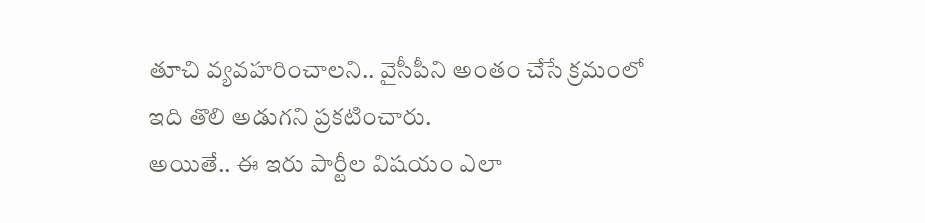తూచి వ్యవహరించాలని.. వైసీపీని అంతం చేసే క్రమంలో ఇది తొలి అడుగని ప్రకటించారు.
అయితే.. ఈ ఇరు పార్టీల విషయం ఎలా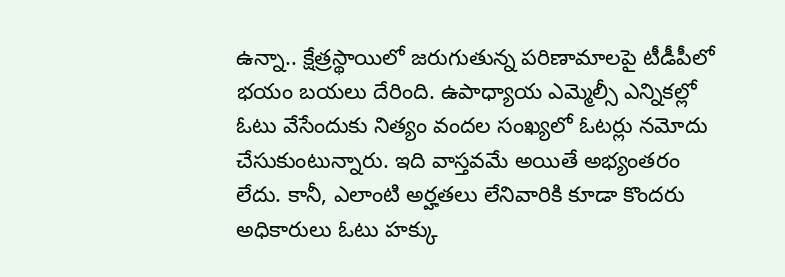ఉన్నా.. క్షేత్రస్థాయిలో జరుగుతున్న పరిణామాలపై టీడీపీలో భయం బయలు దేరింది. ఉపాధ్యాయ ఎమ్మెల్సీ ఎన్నికల్లో ఓటు వేసేందుకు నిత్యం వందల సంఖ్యలో ఓటర్లు నమోదు చేసుకుంటున్నారు. ఇది వాస్తవమే అయితే అభ్యంతరం లేదు. కానీ, ఎలాంటి అర్హతలు లేనివారికి కూడా కొందరు అధికారులు ఓటు హక్కు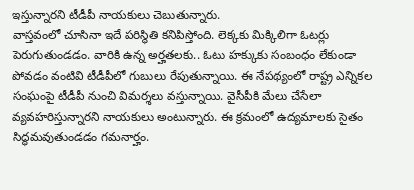ఇస్తున్నారని టీడీపీ నాయకులు చెబుతున్నారు.
వాస్తవంలో చూసినా ఇదే పరిస్థితి కనిపిస్తోంది. లెక్కకు మిక్కిలిగా ఓటర్లు పెరుగుతుండడం. వారికి ఉన్న అర్హతలకు.. ఓటు హక్కుకు సంబంధం లేకుండా పోవడం వంటివి టీడీపీలో గుబులు రేపుతున్నాయి. ఈ నేపథ్యంలో రాష్ట్ర ఎన్నికల సంఘంపై టీడీపీ నుంచి విమర్శలు వస్తున్నాయి. వైసీపీకి మేలు చేసేలా వ్యవహరిస్తున్నారని నాయకులు అంటున్నారు. ఈ క్రమంలో ఉద్యమాలకు సైతం సిద్ధమవుతుండడం గమనార్హం.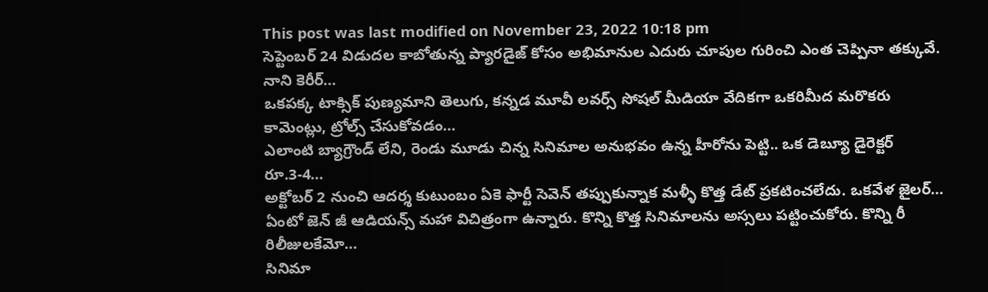This post was last modified on November 23, 2022 10:18 pm
సెప్టెంబర్ 24 విడుదల కాబోతున్న ప్యారడైజ్ కోసం అభిమానుల ఎదురు చూపుల గురించి ఎంత చెప్పినా తక్కువే. నాని కెరీర్…
ఒకపక్క టాక్సిక్ పుణ్యమాని తెలుగు, కన్నడ మూవీ లవర్స్ సోషల్ మీడియా వేదికగా ఒకరిమీద మరొకరు కామెంట్లు, ట్రోల్స్ చేసుకోవడం…
ఎలాంటి బ్యాగ్రౌండ్ లేని, రెండు మూడు చిన్న సినిమాల అనుభవం ఉన్న హీరోను పెట్టి.. ఒక డెబ్యూ డైరెక్టర్ రూ.3-4…
అక్టోబర్ 2 నుంచి ఆదర్శ కుటుంబం ఏకె ఫార్టీ సెవెన్ తప్పుకున్నాక మళ్ళీ కొత్త డేట్ ప్రకటించలేదు. ఒకవేళ జైలర్…
ఏంటో జెన్ జీ ఆడియన్స్ మహా విచిత్రంగా ఉన్నారు. కొన్ని కొత్త సినిమాలను అస్సలు పట్టించుకోరు. కొన్ని రీ రిలీజులకేమో…
సినిమా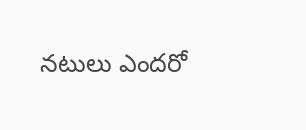నటులు ఎందరో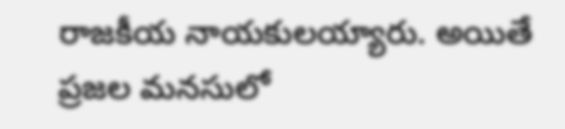రాజకీయ నాయకులయ్యారు. అయితే ప్రజల మనసులో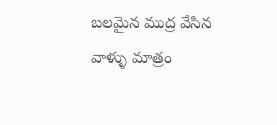బలమైన ముద్ర వేసిన వాళ్ళు మాత్రం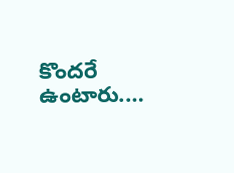కొందరే ఉంటారు.…